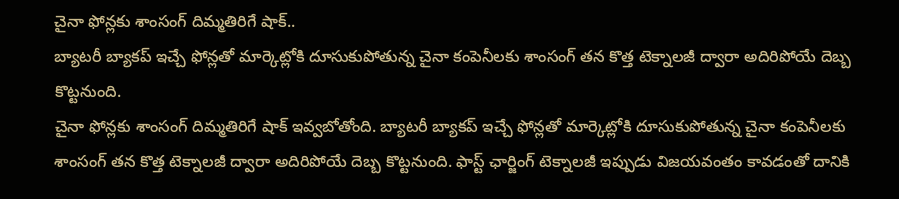చైనా ఫోన్లకు శాంసంగ్ దిమ్మతిరిగే షాక్..
బ్యాటరీ బ్యాకప్ ఇచ్చే ఫోన్లతో మార్కెట్లోకి దూసుకుపోతున్న చైనా కంపెనీలకు శాంసంగ్ తన కొత్త టెక్నాలజీ ద్వారా అదిరిపోయే దెబ్బ కొట్టనుంది.
చైనా ఫోన్లకు శాంసంగ్ దిమ్మతిరిగే షాక్ ఇవ్వబోతోంది. బ్యాటరీ బ్యాకప్ ఇచ్చే ఫోన్లతో మార్కెట్లోకి దూసుకుపోతున్న చైనా కంపెనీలకు శాంసంగ్ తన కొత్త టెక్నాలజీ ద్వారా అదిరిపోయే దెబ్బ కొట్టనుంది. ఫాస్ట్ ఛార్జింగ్ టెక్నాలజీ ఇప్పుడు విజయవంతం కావడంతో దానికి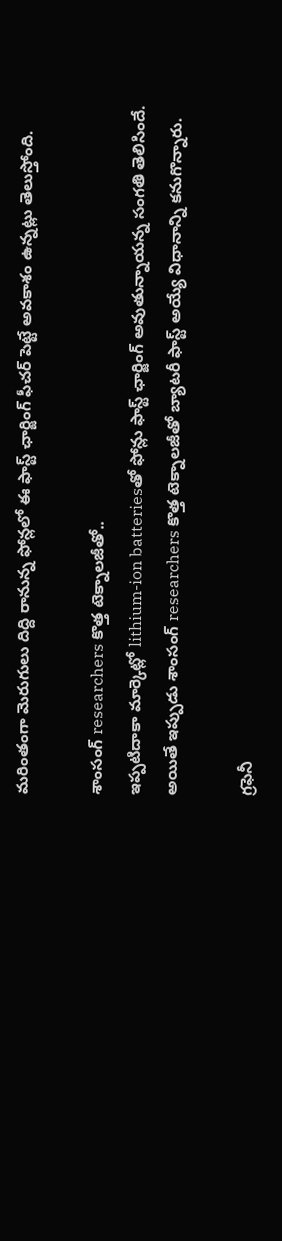మరింతంగా మెరుగులు దిద్ది రానున్న ఫోన్లలో ఈ ఫాస్ట్ ఛార్జింగ్ ఫీచర్ పెట్టే అవకాశం ఉన్నట్లు తెలుస్తోంది.

శాంసంగ్ researchers కొత్త టెక్నాలజీతో..
ఇప్పటిదాకా మార్కెట్లో lithium-ion batteriesతో ఫోన్లు ఫాస్ట్ ఛార్జింగ్ అవుతున్నాయన్న సంగతి తెలిసిందే. అయితే ఇప్పుడు శాంసంగ్ researchers కొత్త టెక్నాలజీతో బ్యాటరీ ఫాస్ట్ అయ్యే విధానాన్ని కనుగొన్నారు.

గ్రఫెనీ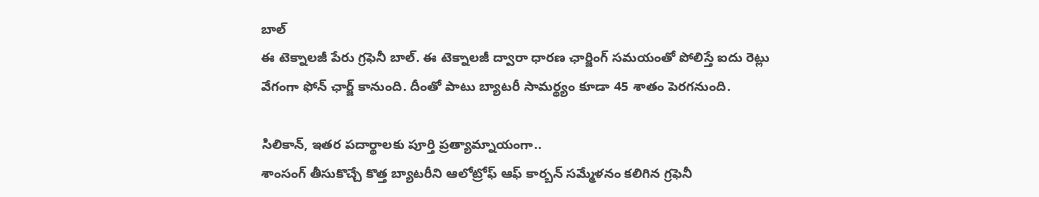బాల్
ఈ టెక్నాలజీ పేరు గ్రఫెనీ బాల్. ఈ టెక్నాలజీ ద్వారా ధారణ ఛార్జింగ్ సమయంతో పోలిస్తే ఐదు రెట్లు వేగంగా ఫోన్ ఛార్జ్ కానుంది. దీంతో పాటు బ్యాటరీ సామర్థ్యం కూడా 45 శాతం పెరగనుంది.

సిలికాన్, ఇతర పదార్థాలకు పూర్తి ప్రత్యామ్నాయంగా..
శాంసంగ్ తీసుకొచ్చే కొత్త బ్యాటరీని ఆలోట్రోఫ్ ఆఫ్ కార్బన్ సమ్మేళనం కలిగిన గ్రఫెనీ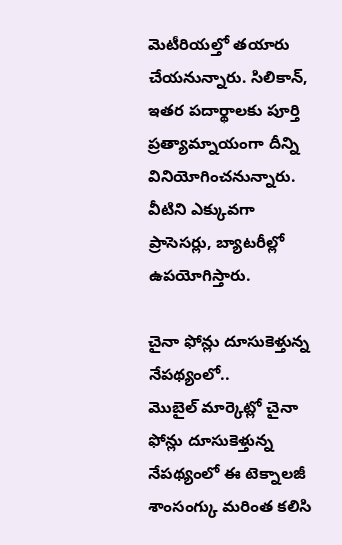మెటీరియల్తో తయారు చేయనున్నారు. సిలికాన్, ఇతర పదార్థాలకు పూర్తి ప్రత్యామ్నాయంగా దీన్ని వినియోగించనున్నారు. వీటిని ఎక్కువగా ప్రాసెసర్లు, బ్యాటరీల్లో ఉపయోగిస్తారు.

చైనా ఫోన్లు దూసుకెళ్తున్న నేపథ్యంలో..
మొబైల్ మార్కెట్లో చైనా ఫోన్లు దూసుకెళ్తున్న నేపథ్యంలో ఈ టెక్నాలజీ శాంసంగ్కు మరింత కలిసి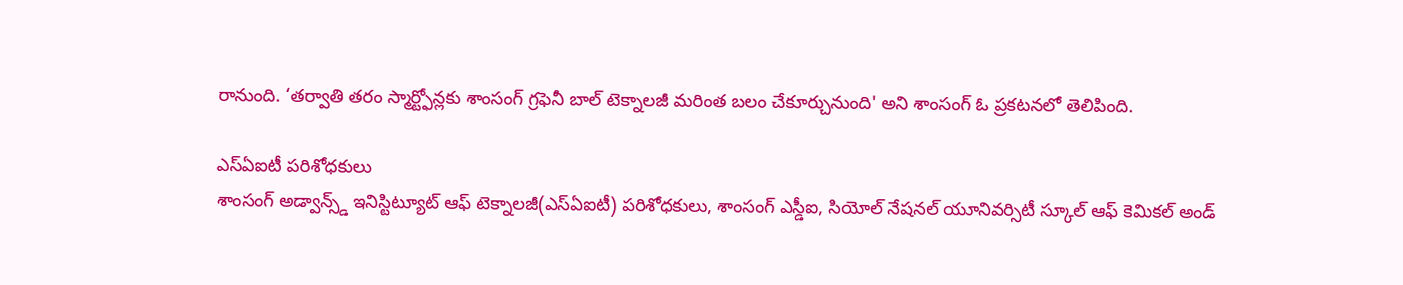రానుంది. ‘తర్వాతి తరం స్మార్ట్ఫోన్లకు శాంసంగ్ గ్రఫెనీ బాల్ టెక్నాలజీ మరింత బలం చేకూర్చునుంది' అని శాంసంగ్ ఓ ప్రకటనలో తెలిపింది.

ఎస్ఏఐటీ పరిశోధకులు
శాంసంగ్ అడ్వాన్స్డ్ ఇనిస్టిట్యూట్ ఆఫ్ టెక్నాలజీ(ఎస్ఏఐటీ) పరిశోధకులు, శాంసంగ్ ఎస్డీఐ, సియోల్ నేషనల్ యూనివర్సిటీ స్కూల్ ఆఫ్ కెమికల్ అండ్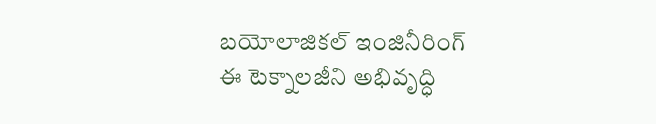బయోలాజికల్ ఇంజినీరింగ్ ఈ టెక్నాలజీని అభివృద్ధి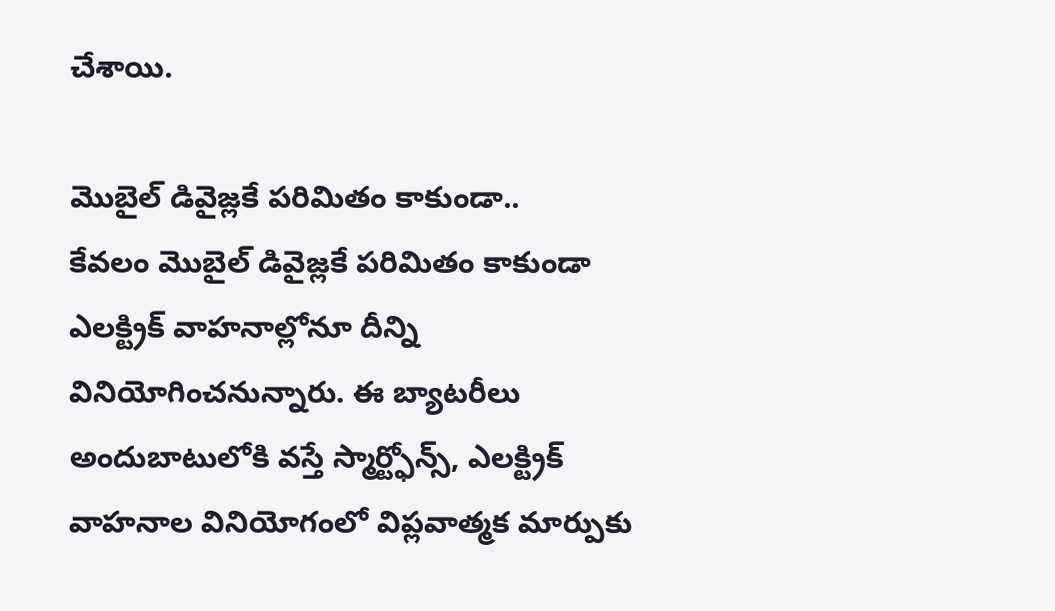చేశాయి.

మొబైల్ డివైజ్లకే పరిమితం కాకుండా..
కేవలం మొబైల్ డివైజ్లకే పరిమితం కాకుండా ఎలక్ట్రిక్ వాహనాల్లోనూ దీన్ని వినియోగించనున్నారు. ఈ బ్యాటరీలు అందుబాటులోకి వస్తే స్మార్ట్ఫోన్స్, ఎలక్ట్రిక్ వాహనాల వినియోగంలో విప్లవాత్మక మార్పుకు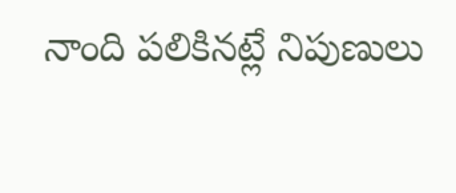నాంది పలికినట్లే నిపుణులు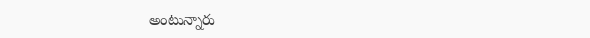అంటున్నారు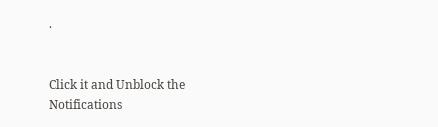.


Click it and Unblock the Notifications